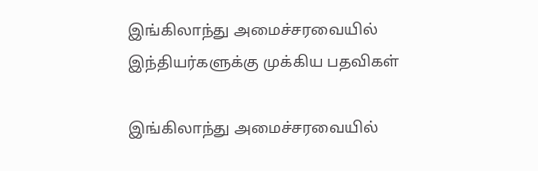இங்கிலாந்து அமைச்சரவையில் இந்தியர்களுக்கு முக்கிய பதவிகள்

இங்கிலாந்து அமைச்சரவையில்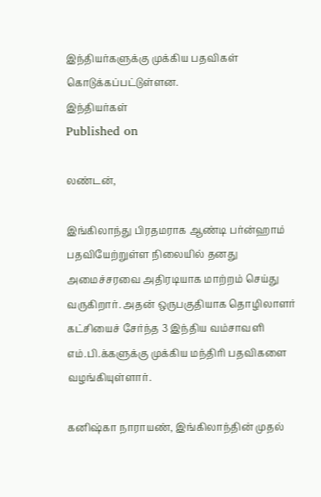இந்தியர்களுக்கு முக்கிய பதவிகள் கொடுக்கப்பட்டுள்ளன.
இந்தியர்கள்
Published on

லண்டன்,

இங்கிலாந்து பிரதமராக ஆண்டி பர்ன்ஹாம் பதவியேற்றுள்ள நிலையில் தனது அமைச்சரவை அதிரடியாக மாற்றம் செய்து வருகிறார். அதன் ஒருபகுதியாக தொழிலாளர் கட்சியைச் சேர்ந்த 3 இந்திய வம்சாவளி எம்.பி.க்களுக்கு முக்கிய மந்திரி பதவிகளை வழங்கியுள்ளார்.

கனிஷ்கா நாராயண், இங்கிலாந்தின் முதல்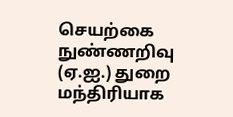செயற்கை நுண்ணறிவு (ஏ.ஐ.) துறை மந்திரியாக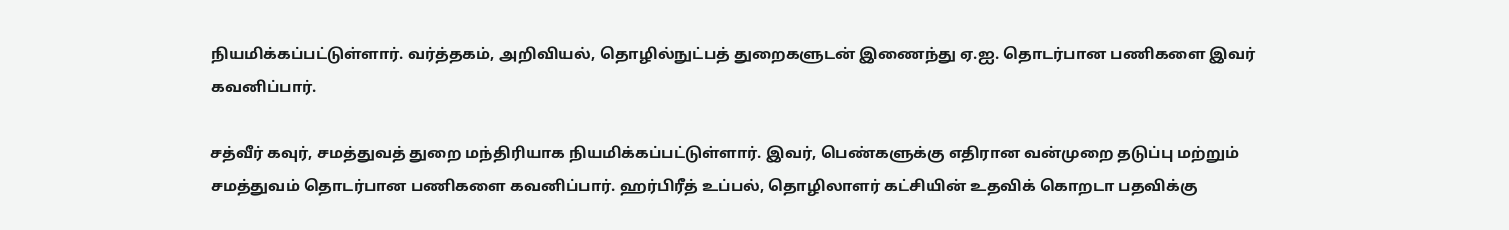நியமிக்கப்பட்டுள்ளார். வர்த்தகம், அறிவியல், தொழில்நுட்பத் துறைகளுடன் இணைந்து ஏ.ஐ. தொடர்பான பணிகளை இவர் கவனிப்பார்.

சத்வீர் கவுர், சமத்துவத் துறை மந்திரியாக நியமிக்கப்பட்டுள்ளார். இவர், பெண்களுக்கு எதிரான வன்முறை தடுப்பு மற்றும் சமத்துவம் தொடர்பான பணிகளை கவனிப்பார். ஹர்பிரீத் உப்பல், தொழிலாளர் கட்சியின் உதவிக் கொறடா பதவிக்கு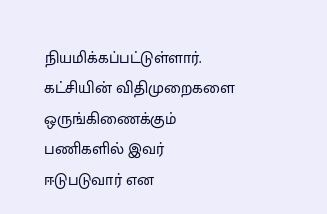நியமிக்கப்பட்டுள்ளார். கட்சியின் விதிமுறைகளை ஒருங்கிணைக்கும் பணிகளில் இவர் ஈடுபடுவார் என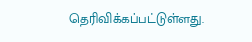தெரிவிக்கப்பட்டுள்ளது.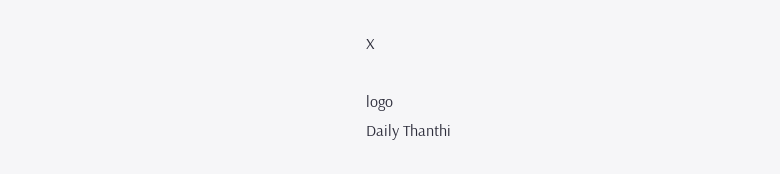X

logo
Daily Thanthi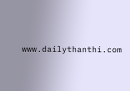www.dailythanthi.com